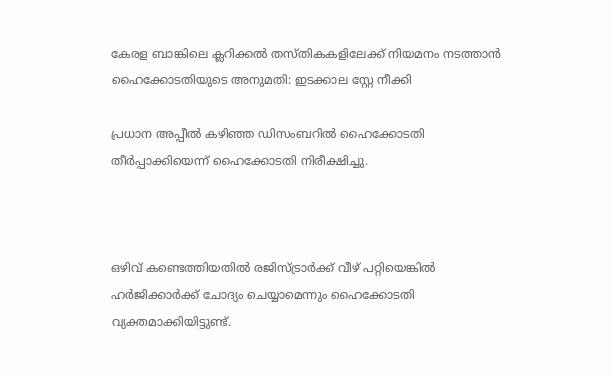കേരള ബാങ്കിലെ ക്ലറിക്കല്‍ തസ്തികകളിലേക്ക് നിയമനം നടത്താന്‍ ഹൈക്കോടതിയുടെ അനുമതി: ഇടക്കാല സ്റ്റേ നീക്കി

പ്രധാന അപ്പീല്‍ കഴിഞ്ഞ ഡിസംബറില്‍ ഹൈക്കോടതി തീര്‍പ്പാക്കിയെന്ന് ഹൈക്കോടതി നിരീക്ഷിച്ചു.



ഒഴിവ് കണ്ടെത്തിയതില്‍ രജിസ്ട്രാര്‍ക്ക് വീഴ് പറ്റിയെങ്കില്‍ ഹര്‍ജിക്കാര്‍ക്ക് ചോദ്യം ചെയ്യാമെന്നും ഹൈക്കോടതി വ്യക്തമാക്കിയിട്ടുണ്ട്.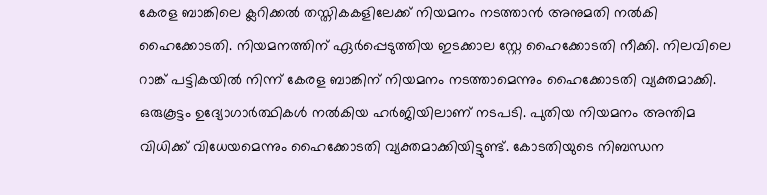കേരള ബാങ്കിലെ ക്ലറിക്കല്‍ തസ്തികകളിലേക്ക് നിയമനം നടത്താന്‍ അനുമതി നല്‍കി ഹൈക്കോടതി. നിയമനത്തിന് ഏര്‍പ്പെടുത്തിയ ഇടക്കാല സ്റ്റേ ഹൈക്കോടതി നീക്കി. നിലവിലെ റാങ്ക് പട്ടികയില്‍ നിന്ന് കേരള ബാങ്കിന് നിയമനം നടത്താമെന്നും ഹൈക്കോടതി വ്യക്തമാക്കി. ഒരുകൂട്ടം ഉദ്യോഗാര്‍ത്ഥികള്‍ നല്‍കിയ ഹര്‍ജിയിലാണ് നടപടി. പുതിയ നിയമനം അന്തിമ വിധിക്ക് വിധേയമെന്നും ഹൈക്കോടതി വ്യക്തമാക്കിയിട്ടുണ്ട്. കോടതിയുടെ നിബന്ധന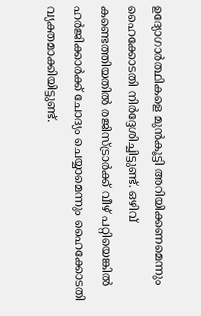ഉദ്യോഗാര്‍ത്ഥികളെ മുന്‍കൂട്ടി അറിയിക്കണമെന്നും ഹൈക്കോടതി നിര്‍ദ്ദേശിച്ചിട്ടുണ്ട്. ഒഴിവ് കണ്ടെത്തിയതില്‍ രജിസ്ട്രാര്‍ക്ക് വീഴ് പറ്റിയെങ്കില്‍ ഹര്‍ജിക്കാര്‍ക്ക് ചോദ്യം ചെയ്യാമെന്നും ഹൈക്കോടതി വ്യക്തമാക്കിയിട്ടുണ്ട്.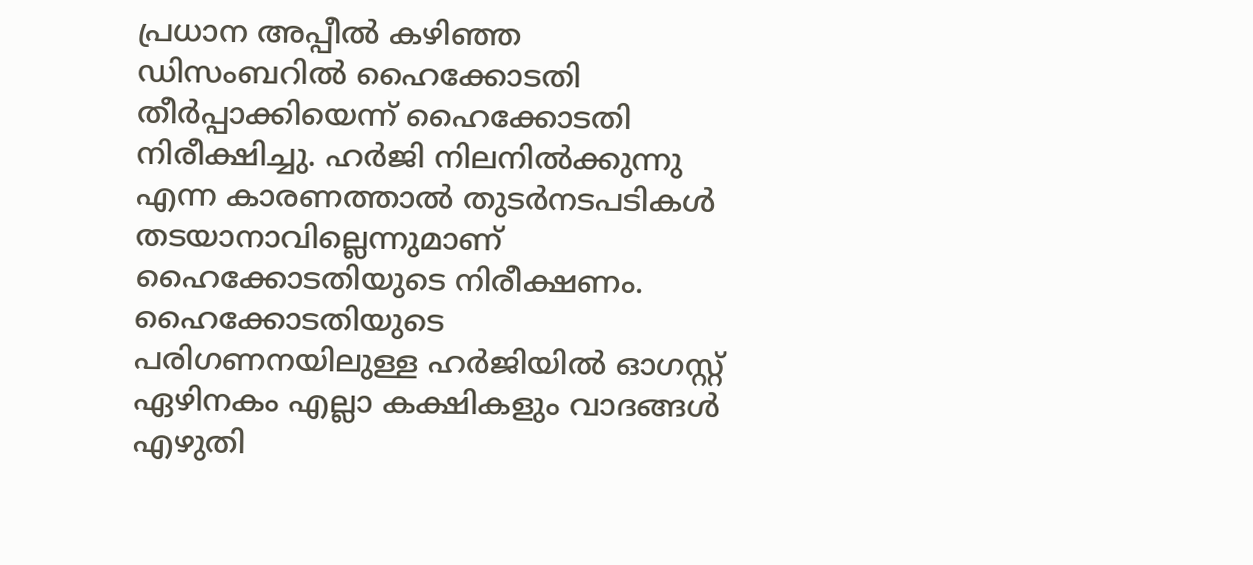പ്രധാന അപ്പീല്‍ കഴിഞ്ഞ ഡിസംബറില്‍ ഹൈക്കോടതി തീര്‍പ്പാക്കിയെന്ന് ഹൈക്കോടതി നിരീക്ഷിച്ചു. ഹര്‍ജി നിലനില്‍ക്കുന്നു എന്ന കാരണത്താല്‍ തുടര്‍നടപടികള്‍ തടയാനാവില്ലെന്നുമാണ് ഹൈക്കോടതിയുടെ നിരീക്ഷണം. ഹൈക്കോടതിയുടെ പരിഗണനയിലുള്ള ഹര്‍ജിയില്‍ ഓഗസ്റ്റ് ഏഴിനകം എല്ലാ കക്ഷികളും വാദങ്ങള്‍ എഴുതി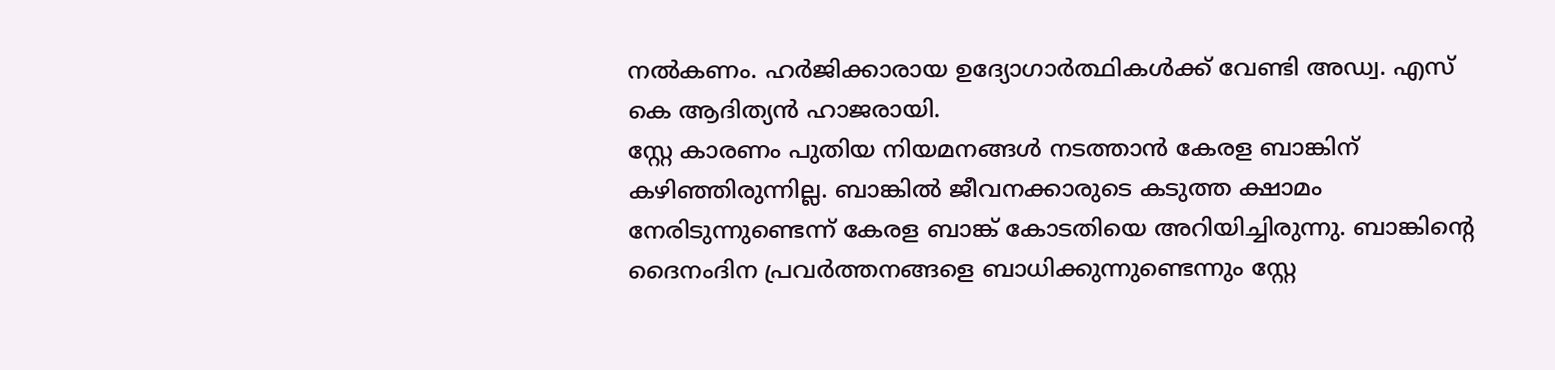നല്‍കണം. ഹര്‍ജിക്കാരായ ഉദ്യോഗാര്‍ത്ഥികള്‍ക്ക് വേണ്ടി അഡ്വ. എസ് കെ ആദിത്യന്‍ ഹാജരായി.
സ്റ്റേ കാരണം പുതിയ നിയമനങ്ങള്‍ നടത്താന്‍ കേരള ബാങ്കിന് കഴിഞ്ഞിരുന്നില്ല. ബാങ്കില്‍ ജീവനക്കാരുടെ കടുത്ത ക്ഷാമം നേരിടുന്നുണ്ടെന്ന് കേരള ബാങ്ക് കോടതിയെ അറിയിച്ചിരുന്നു. ബാങ്കിന്റെ ദൈനംദിന പ്രവര്‍ത്തനങ്ങളെ ബാധിക്കുന്നുണ്ടെന്നും സ്റ്റേ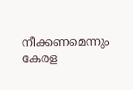നീക്കണമെന്നും കേരള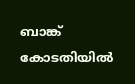ബാങ്ക് കോടതിയില്‍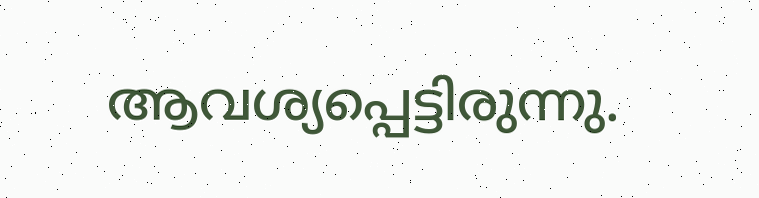ആവശ്യപ്പെട്ടിരുന്നു.